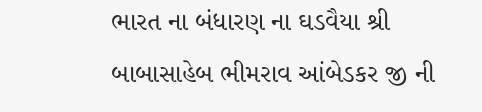ભારત ના બંધારણ ના ઘડવૈયા શ્રી બાબાસાહેબ ભીમરાવ આંબેડકર જી ની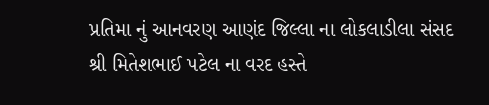પ્રતિમા નું આનવરણ આણંદ જિલ્લા ના લોકલાડીલા સંસદ શ્રી મિતેશભાઈ પટેલ ના વરદ હસ્તે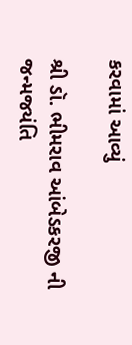કરવામાં આવ્યું

શ્રી ડૉ. ભીમરાવ આંબેડકરજી ની જન્મજયંતિ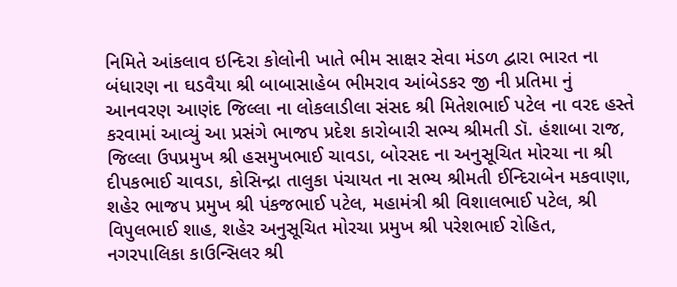નિમિતે આંકલાવ ઇન્દિરા કોલોની ખાતે ભીમ સાક્ષર સેવા મંડળ દ્વારા ભારત ના બંધારણ ના ઘડવૈયા શ્રી બાબાસાહેબ ભીમરાવ આંબેડકર જી ની પ્રતિમા નું આનવરણ આણંદ જિલ્લા ના લોકલાડીલા સંસદ શ્રી મિતેશભાઈ પટેલ ના વરદ હસ્તે કરવામાં આવ્યું આ પ્રસંગે ભાજપ પ્રદેશ કારોબારી સભ્ય શ્રીમતી ડૉ. હંશાબા રાજ, જિલ્લા ઉપપ્રમુખ શ્રી હસમુખભાઈ ચાવડા, બોરસદ ના અનુસૂચિત મોરચા ના શ્રી દીપકભાઈ ચાવડા, કોસિન્દ્રા તાલુકા પંચાયત ના સભ્ય શ્રીમતી ઈન્દિરાબેન મકવાણા, શહેર ભાજપ પ્રમુખ શ્રી પંકજભાઈ પટેલ, મહામંત્રી શ્રી વિશાલભાઈ પટેલ, શ્રી વિપુલભાઈ શાહ, શહેર અનુસૂચિત મોરચા પ્રમુખ શ્રી પરેશભાઈ રોહિત, નગરપાલિકા કાઉન્સિલર શ્રી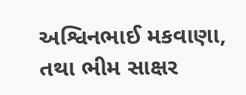અશ્વિનભાઈ મકવાણા, તથા ભીમ સાક્ષર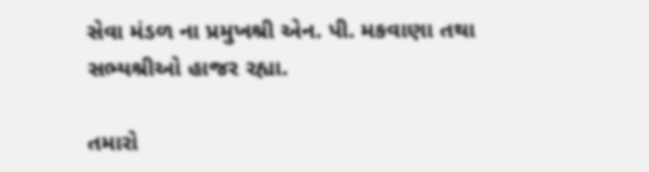સેવા મંડળ ના પ્રમુખશ્રી એન. પી. મકવાણા તથા સભ્યશ્રીઓ હાજર રહ્યા.

તમારો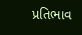પ્રતિભાવ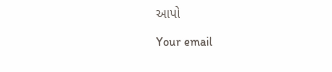આપો

Your email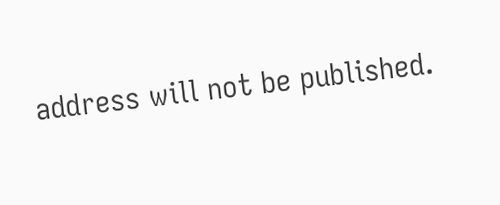address will not be published.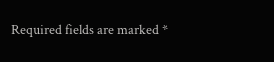Required fields are marked *